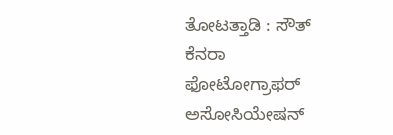ತೋಟತ್ತಾಡಿ : ಸೌತ್ ಕೆನರಾ ಫೋಟೋಗ್ರಾಫರ್ ಅಸೋಸಿಯೇಷನ್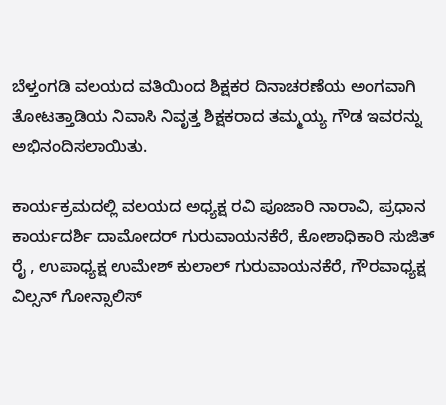ಬೆಳ್ತಂಗಡಿ ವಲಯದ ವತಿಯಿಂದ ಶಿಕ್ಷಕರ ದಿನಾಚರಣೆಯ ಅಂಗವಾಗಿ ತೋಟತ್ತಾಡಿಯ ನಿವಾಸಿ ನಿವೃತ್ತ ಶಿಕ್ಷಕರಾದ ತಮ್ಮಯ್ಯ ಗೌಡ ಇವರನ್ನು ಅಭಿನಂದಿಸಲಾಯಿತು.

ಕಾರ್ಯಕ್ರಮದಲ್ಲಿ ವಲಯದ ಅಧ್ಯಕ್ಷ ರವಿ ಪೂಜಾರಿ ನಾರಾವಿ, ಪ್ರಧಾನ ಕಾರ್ಯದರ್ಶಿ ದಾಮೋದರ್ ಗುರುವಾಯನಕೆರೆ, ಕೋಶಾಧಿಕಾರಿ ಸುಜಿತ್ ರೈ , ಉಪಾಧ್ಯಕ್ಷ ಉಮೇಶ್ ಕುಲಾಲ್ ಗುರುವಾಯನಕೆರೆ, ಗೌರವಾಧ್ಯಕ್ಷ ವಿಲ್ಸನ್ ಗೋನ್ಸಾಲಿಸ್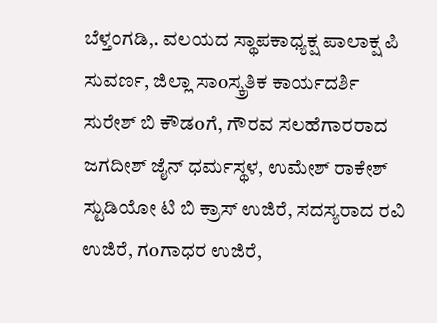ಬೆಳ್ತಂಗಡಿ,. ವಲಯದ ಸ್ಥಾಪಕಾಧ್ಯಕ್ಷ ಪಾಲಾಕ್ಷ ಪಿ ಸುವರ್ಣ, ಜಿಲ್ಲಾ ಸಾoಸ್ಕ್ರತಿಕ ಕಾರ್ಯದರ್ಶಿ ಸುರೇಶ್ ಬಿ ಕೌಡoಗೆ, ಗೌರವ ಸಲಹೆಗಾರರಾದ ಜಗದೀಶ್ ಜೈನ್ ಧರ್ಮಸ್ಥಳ, ಉಮೇಶ್ ರಾಕೇಶ್ ಸ್ಟುಡಿಯೋ ಟಿ ಬಿ ಕ್ರಾಸ್ ಉಜಿರೆ, ಸದಸ್ಯರಾದ ರವಿ ಉಜಿರೆ, ಗoಗಾಧರ ಉಜಿರೆ,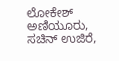ಲೋಕೇಶ್ ಅಣಿಯೂರು, ಸಚಿನ್ ಉಜಿರೆ,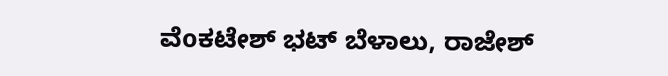ವೆoಕಟೇಶ್ ಭಟ್ ಬೆಳಾಲು, ರಾಜೇಶ್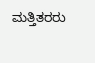ಮತ್ತಿತರರು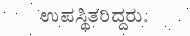ಉಪಸ್ಥಿತರಿದ್ದರು.